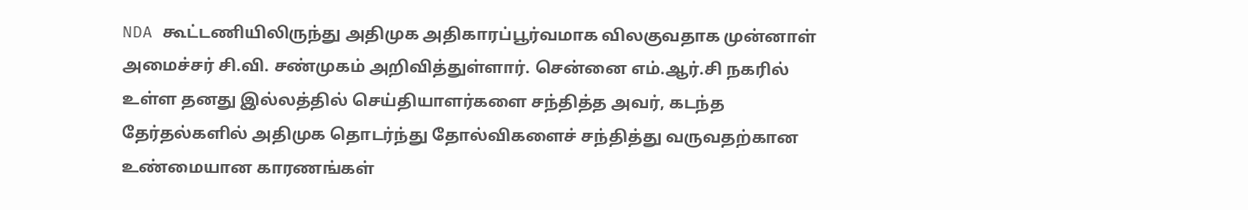NDA கூட்டணியிலிருந்து அதிமுக அதிகாரப்பூர்வமாக விலகுவதாக முன்னாள் அமைச்சர் சி.வி. சண்முகம் அறிவித்துள்ளார். சென்னை எம்.ஆர்.சி நகரில் உள்ள தனது இல்லத்தில் செய்தியாளர்களை சந்தித்த அவர், கடந்த தேர்தல்களில் அதிமுக தொடர்ந்து தோல்விகளைச் சந்தித்து வருவதற்கான உண்மையான காரணங்கள்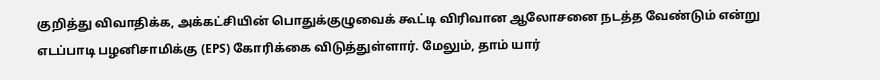குறித்து விவாதிக்க, அக்கட்சியின் பொதுக்குழுவைக் கூட்டி விரிவான ஆலோசனை நடத்த வேண்டும் என்று எடப்பாடி பழனிசாமிக்கு (EPS) கோரிக்கை விடுத்துள்ளார். மேலும், தாம் யார்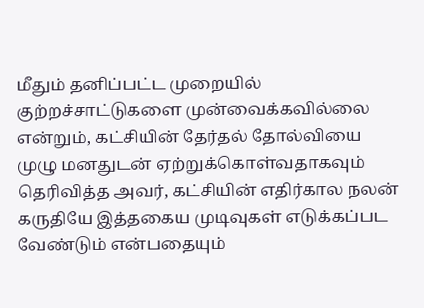மீதும் தனிப்பட்ட முறையில் குற்றச்சாட்டுகளை முன்வைக்கவில்லை என்றும், கட்சியின் தேர்தல் தோல்வியை முழு மனதுடன் ஏற்றுக்கொள்வதாகவும் தெரிவித்த அவர், கட்சியின் எதிர்கால நலன் கருதியே இத்தகைய முடிவுகள் எடுக்கப்பட வேண்டும் என்பதையும்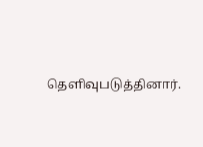தெளிவுபடுத்தினார்.